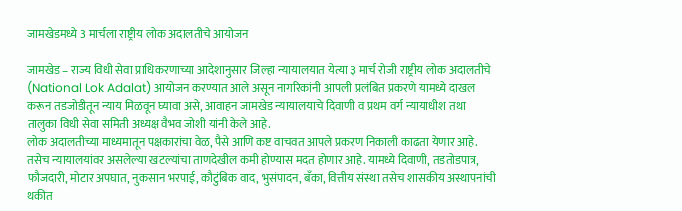जामखेडमध्ये 3 मार्चला राष्ट्रीय लोक अदालतीचे आयोजन

जामखेड – राज्य विधी सेवा प्राधिकरणाच्या आदेशानुसार जिल्हा न्यायालयात येत्या ३ मार्च रोजी राष्ट्रीय लोक अदालतीचे (National Lok Adalat) आयोजन करण्यात आले असून नागरिकांनी आपली प्रलंबित प्रकरणे यामध्ये दाखल करून तडजोडीतून न्याय मिळवून घ्यावा असे, आवाहन जामखेड न्यायालयाचे दिवाणी व प्रथम वर्ग न्यायाधीश तथा तालुका विधी सेवा समिती अध्यक्ष वैभव जोशी यांनी केले आहे.
लोक अदालतीच्या माध्यमातून पक्षकारांचा वेळ, पैसे आणि कष्ट वाचवत आपले प्रकरण निकाली काढता येणार आहे. तसेच न्यायालयांवर असलेल्या खटल्यांचा ताणदेखील कमी होण्यास मदत होणार आहे. यामध्ये दिवाणी, तडतोडपात्र, फौजदारी, मोटार अपघात, नुकसान भरपाई, कौटुंबिक वाद, भुसंपादन, बँका, वित्तीय संस्था तसेच शासकीय अस्थापनांची थकीत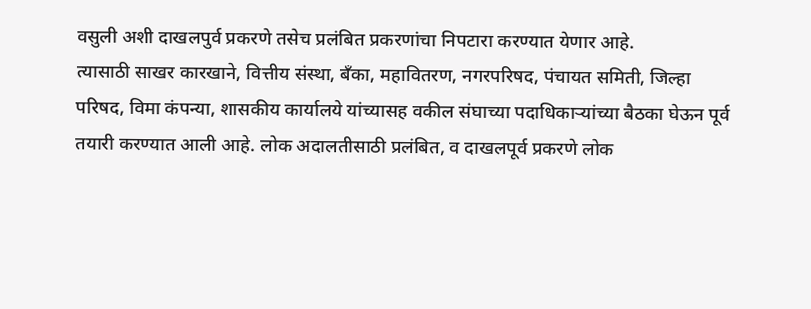वसुली अशी दाखलपुर्व प्रकरणे तसेच प्रलंबित प्रकरणांचा निपटारा करण्यात येणार आहे.
त्यासाठी साखर कारखाने, वित्तीय संस्था, बँका, महावितरण, नगरपरिषद, पंचायत समिती, जिल्हा परिषद, विमा कंपन्या, शासकीय कार्यालये यांच्यासह वकील संघाच्या पदाधिकाऱ्यांच्या बैठका घेऊन पूर्व तयारी करण्यात आली आहे. लोक अदालतीसाठी प्रलंबित, व दाखलपूर्व प्रकरणे लोक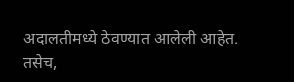अदालतीमध्ये ठेवण्यात आलेली आहेत.
तसेच,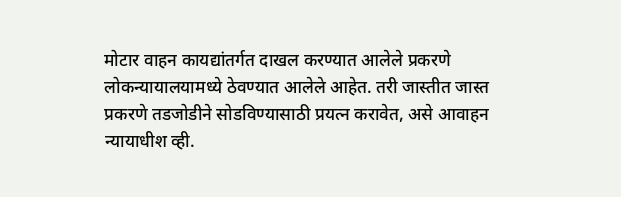मोटार वाहन कायद्यांतर्गत दाखल करण्यात आलेले प्रकरणे लोकन्यायालयामध्ये ठेवण्यात आलेले आहेत. तरी जास्तीत जास्त प्रकरणे तडजोडीने सोडविण्यासाठी प्रयत्न करावेत, असे आवाहन न्यायाधीश व्ही.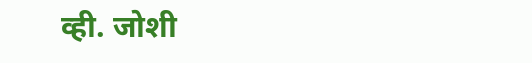व्ही. जोशी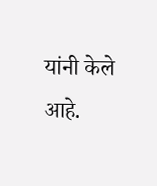यांनी केले आहे.